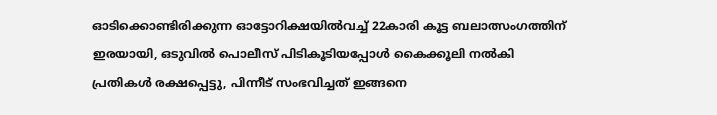ഓടിക്കൊണ്ടിരിക്കുന്ന ഓട്ടോറിക്ഷയിൽവച്ച് 22കാരി കൂട്ട ബലാത്സംഗത്തിന് ഇരയായി, ഒടുവിൽ പൊലീസ് പിടികൂടിയപ്പോൾ കൈക്കൂലി നൽകി പ്രതികൾ രക്ഷപ്പെട്ടു, പിന്നീട് സംഭവിച്ചത് ഇങ്ങനെ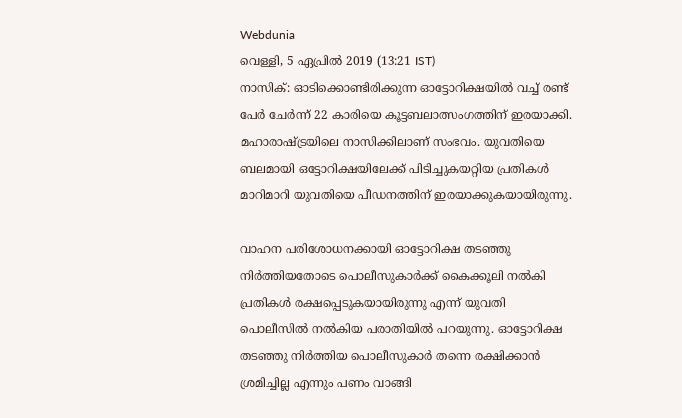Webdunia
വെള്ളി, 5 ഏപ്രില്‍ 2019 (13:21 IST)
നാസിക്: ഓടിക്കൊണ്ടിരിക്കുന്ന ഓട്ടോറിക്ഷയിൽ ‌വച്ച് രണ്ട് പേർ ചേർന്ന് 22 കാരിയെ കൂട്ടബലാത്സംഗത്തിന് ഇരയാക്കി. മഹാരാഷ്ട്രയിലെ നാസിക്കിലാണ് സംഭവം. യുവതിയെ ബലമായി ഒട്ടോറിക്ഷയിലേക്ക് പിടിച്ചുകയറ്റിയ പ്രതികൾ മാറിമാറി യുവതിയെ പീഡനത്തിന് ഇരയാക്കുകയായിരുന്നു.

വാഹന പരിശോധനക്കായി ഓട്ടോറിക്ഷ തടഞ്ഞു നിർത്തിയതോടെ പൊലീസുകാർക്ക് കൈക്കൂലി നൽകി പ്രതികൾ രക്ഷപ്പെടുകയായിരുന്നു എന്ന് യുവതി പൊലീസിൽ നൽകിയ പരാതിയിൽ പറയുന്നു. ഓട്ടോറിക്ഷ തടഞ്ഞു നിർത്തിയ പൊലീസുകാർ തന്നെ രക്ഷിക്കാൻ ശ്രമിച്ചില്ല എന്നും പണം വാങ്ങി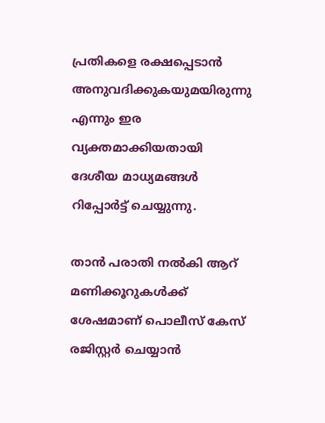പ്രതികളെ രക്ഷപ്പെടാൻ അനുവദിക്കുകയുമയിരുന്നു എന്നും ഇര വ്യക്തമാക്കിയതായി ദേശീയ മാധ്യമങ്ങൾ റിപ്പോർട്ട് ചെയ്യുന്നു.

താൻ പരാതി നൽകി ആറ്‌ മണിക്കൂറുകൾക്ക് ശേഷമാണ് പൊലീസ് കേസ് രജിസ്റ്റർ ചെയ്യാൻ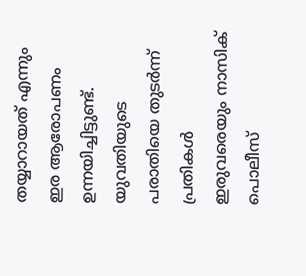തയ്യാറായത് എന്നും ഇര ആരോപണം ഉന്നയിച്ചിട്ടുണ്ട്. യുവതിയുടെ പരാതിയെ തുടർന്ന് പ്രതികൾ ഇരുവരെയും നാസിക് പൊലീസ്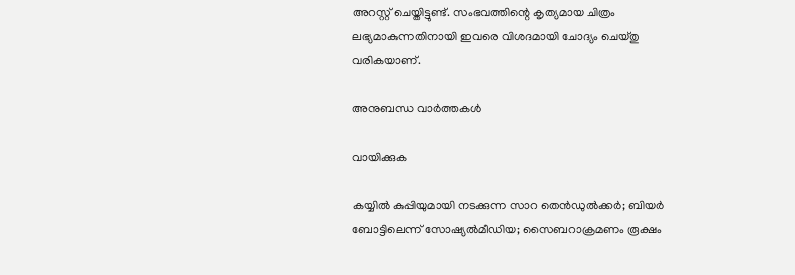അറസ്റ്റ് ചെയ്തിട്ടുണ്ട്. സംഭവത്തിന്റെ കൃത്യമായ ചിത്രം ലഭ്യമാകുന്നതിനായി ഇവരെ വിശദമായി ചോദ്യം ചെയ്തു വരികയാണ്.

അനുബന്ധ വാര്‍ത്തകള്‍

വായിക്കുക

കയ്യിൽ കുപ്പിയുമായി നടക്കുന്ന സാറ തെൻഡുൽക്കർ; ബിയർ ബോട്ടിലെന്ന് സോഷ്യൽമീഡിയ; സൈബറാക്രമണം രൂക്ഷം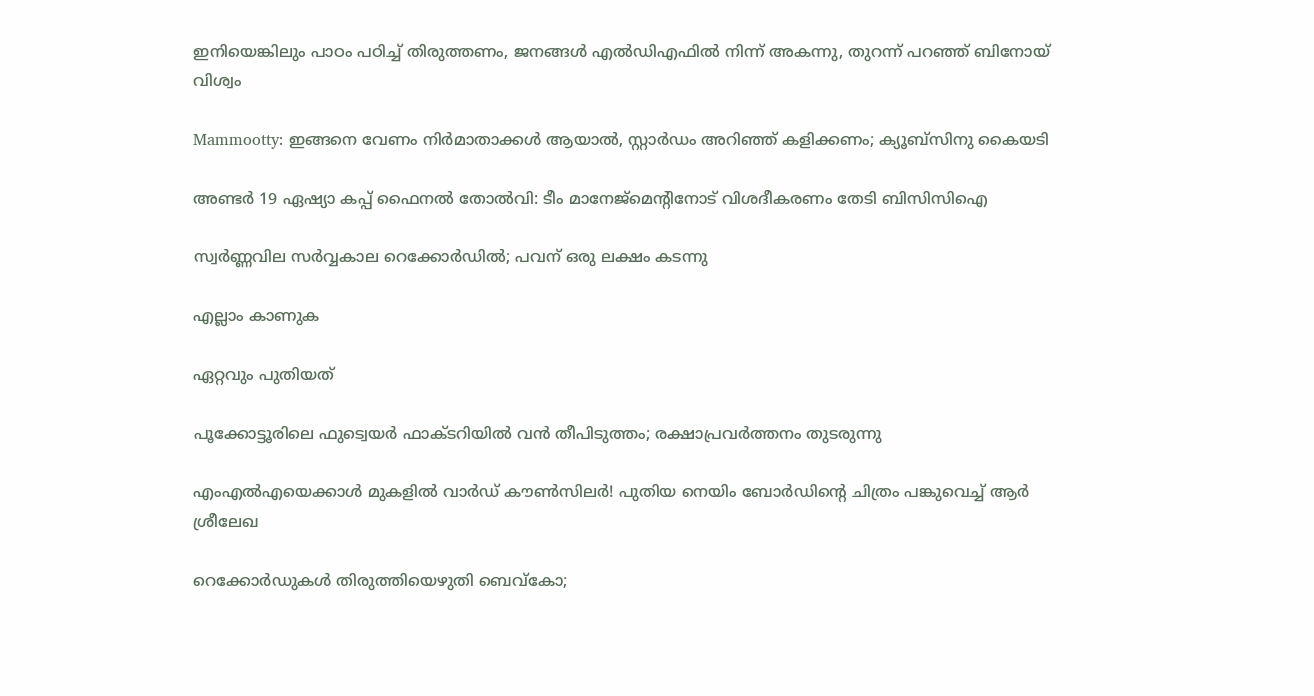ഇനിയെങ്കിലും പാഠം പഠിച്ച് തിരുത്തണം, ജനങ്ങൾ എൽഡിഎഫിൽ നിന്ന് അകന്നു, തുറന്ന് പറഞ്ഞ് ബിനോയ് വിശ്വം

Mammootty: ഇങ്ങനെ വേണം നിര്‍മാതാക്കള്‍ ആയാല്‍, സ്റ്റാര്‍ഡം അറിഞ്ഞ് കളിക്കണം; ക്യൂബ്‌സിനു കൈയടി

അണ്ടർ 19 ഏഷ്യാ കപ്പ് ഫൈനൽ തോൽവി: ടീം മാനേജ്മെന്റിനോട് വിശദീകരണം തേടി ബിസിസിഐ

സ്വര്‍ണ്ണവില സര്‍വ്വകാല റെക്കോര്‍ഡില്‍; പവന് ഒരു ലക്ഷം കടന്നു

എല്ലാം കാണുക

ഏറ്റവും പുതിയത്

പൂക്കോട്ടൂരിലെ ഫുട്വെയര്‍ ഫാക്ടറിയില്‍ വന്‍ തീപിടുത്തം; രക്ഷാപ്രവര്‍ത്തനം തുടരുന്നു

എംഎല്‍എയെക്കാള്‍ മുകളില്‍ വാര്‍ഡ് കൗണ്‍സിലര്‍! പുതിയ നെയിം ബോര്‍ഡിന്റെ ചിത്രം പങ്കുവെച്ച് ആര്‍ ശ്രീലേഖ

റെക്കോർഡുകൾ തിരുത്തിയെഴുതി ബെവ്കോ;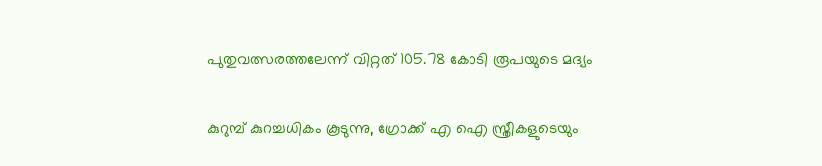പുതുവത്സരത്തലേന്ന് വിറ്റത് 105.78 കോടി രൂപയുടെ മദ്യം

കുറുമ്പ് കുറച്ചധികം കൂടുന്നു, ഗ്രോക്ക് എ ഐ സ്ത്രീകളുടെയും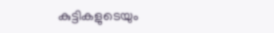കുട്ടികളുടെയും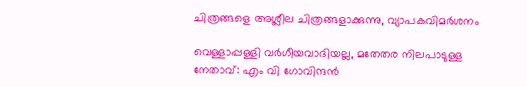ചിത്രങ്ങളെ അശ്ലീല ചിത്രങ്ങളാക്കുന്നു, വ്യാപകവിമർശനം

വെള്ളാപ്പള്ളി വർഗീയവാദിയല്ല, മതേതര നിലപാടുള്ള നേതാവ്: എം വി ഗോവിന്ദൻ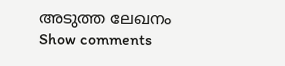അടുത്ത ലേഖനം
Show comments